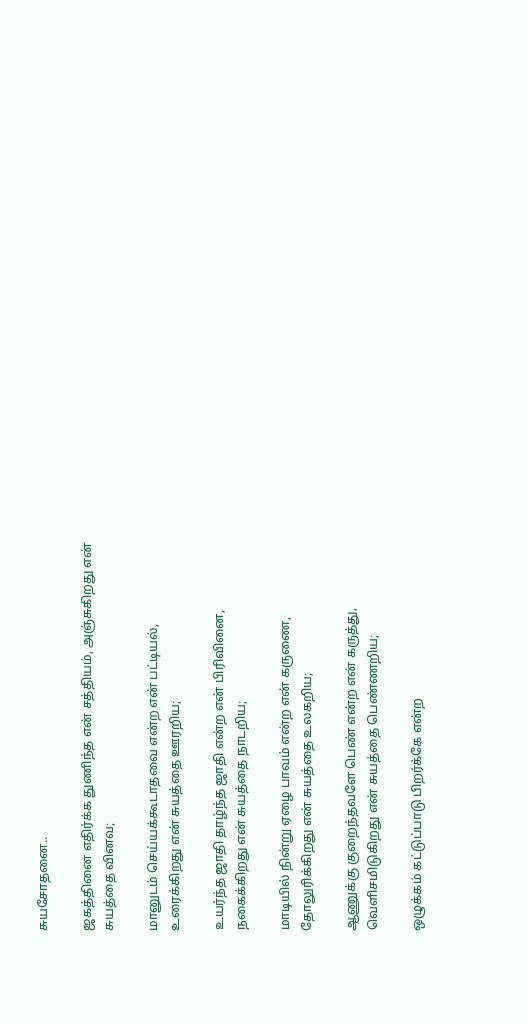சுயசோதனை..

ஜகத்தினை எதிர்க்க துணிந்த என் சத்தியம், அஞ்சுகிறது என் சுயத்தை வினவ;

மானுடம் செய்யக்கூடாதவை என்ற என் பட்டியல்,
உரைக்கிறது என் சுயத்தை ஊரறிய;

உயர்ந்த ஜாதி தாழ்ந்த ஜாதி என்ற என் பிரிவினை,
நகைக்கிறது என் சுயத்தை நாடறிய;

மாடியில் நின்று ஏழை பாவம் என்ற என் கருணை,
தோலுரிக்கிறது என் சுயத்தை உலகறிய;

ஆணுக்கு குறைந்தவளே பெண் என்ற என் கருத்து,
வெளிசமிடுகிறது என் சுயத்தை பெண்ணறிய;

ஒழுக்கம் கட்டுப்பாடு பிறர்க்கே என்ற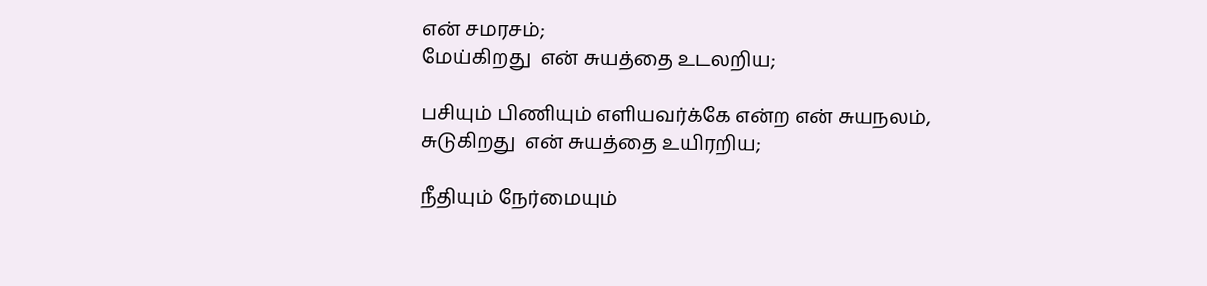என் சமரசம்;
மேய்கிறது  என் சுயத்தை உடலறிய;

பசியும் பிணியும் எளியவர்க்கே என்ற என் சுயநலம்,
சுடுகிறது  என் சுயத்தை உயிரறிய;

நீதியும் நேர்மையும்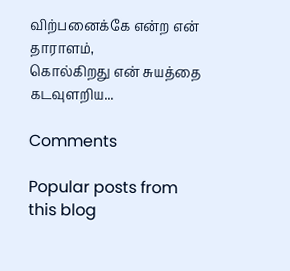விற்பனைக்கே என்ற என் தாராளம்,
கொல்கிறது என் சுயத்தை கடவுளறிய...

Comments

Popular posts from this blog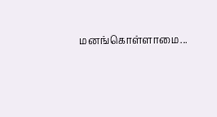மனங்கொள்ளாமை...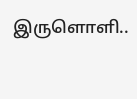இருளொளி..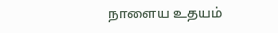நாளைய உதயம்